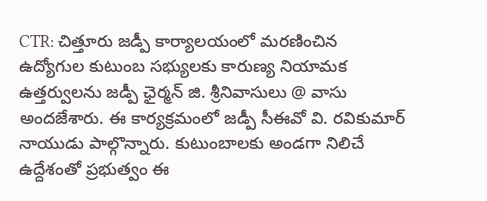CTR: చిత్తూరు జడ్పీ కార్యాలయంలో మరణించిన ఉద్యోగుల కుటుంబ సభ్యులకు కారుణ్య నియామక ఉత్తర్వులను జడ్పీ ఛైర్మన్ జి. శ్రీనివాసులు @ వాసు అందజేశారు. ఈ కార్యక్రమంలో జడ్పీ సీఈవో వి. రవికుమార్ నాయుడు పాల్గొన్నారు. కుటుంబాలకు అండగా నిలిచే ఉద్దేశంతో ప్రభుత్వం ఈ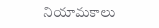నియామకాలు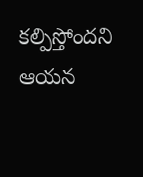కల్పిస్తోందని ఆయన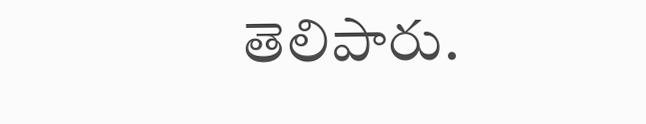తెలిపారు.